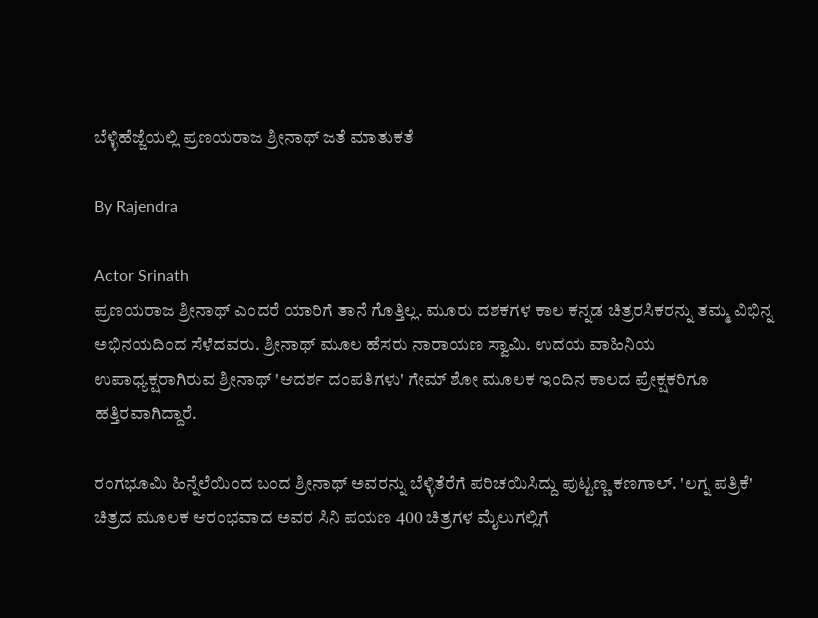ಬೆಳ್ಳಿಹೆಜ್ಜೆಯಲ್ಲಿ ಪ್ರಣಯರಾಜ ಶ್ರೀನಾಥ್ ಜತೆ ಮಾತುಕತೆ

By Rajendra

Actor Srinath
ಪ್ರಣಯರಾಜ ಶ್ರೀನಾಥ್ ಎಂದರೆ ಯಾರಿಗೆ ತಾನೆ ಗೊತ್ತಿಲ್ಲ. ಮೂರು ದಶಕಗಳ ಕಾಲ ಕನ್ನಡ ಚಿತ್ರರಸಿಕರನ್ನು ತಮ್ಮ ವಿಭಿನ್ನ ಅಭಿನಯದಿಂದ ಸೆಳೆದವರು. ಶ್ರೀನಾಥ್ ಮೂಲ ಹೆಸರು ನಾರಾಯಣ ಸ್ವಾಮಿ. ಉದಯ ವಾಹಿನಿಯ ಉಪಾಧ್ಯಕ್ಷರಾಗಿರುವ ಶ್ರೀನಾಥ್ 'ಆದರ್ಶ ದಂಪತಿಗಳು' ಗೇಮ್ ಶೋ ಮೂಲಕ ಇಂದಿನ ಕಾಲದ ಪ್ರೇಕ್ಷಕರಿಗೂ ಹತ್ತಿರವಾಗಿದ್ದಾರೆ.

ರಂಗಭೂಮಿ ಹಿನ್ನೆಲೆಯಿಂದ ಬಂದ ಶ್ರೀನಾಥ್ ಅವರನ್ನು ಬೆಳ್ಳಿತೆರೆಗೆ ಪರಿಚಯಿಸಿದ್ದು ಪುಟ್ಟಣ್ಣ ಕಣಗಾಲ್. 'ಲಗ್ನ ಪತ್ರಿಕೆ' ಚಿತ್ರದ ಮೂಲಕ ಆರಂಭವಾದ ಅವರ ಸಿನಿ ಪಯಣ 400 ಚಿತ್ರಗಳ ಮೈಲುಗಲ್ಲಿಗೆ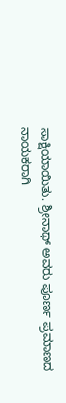ಸಾಕ್ಷಿಯಾಯಿತು. ಶ್ರೀನಾಥ್ ಅವರು ಪೂರ್ಣ ಪ್ರಮಾಣದ ನಾಯಕರಾಗಿ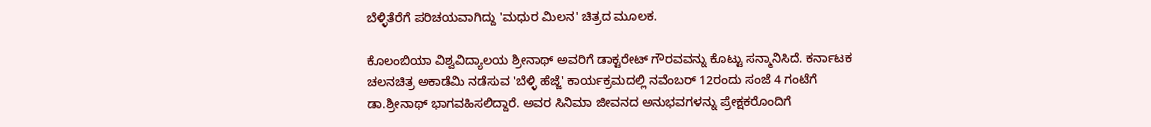ಬೆಳ್ಳಿತೆರೆಗೆ ಪರಿಚಯವಾಗಿದ್ದು 'ಮಧುರ ಮಿಲನ' ಚಿತ್ರದ ಮೂಲಕ.

ಕೊಲಂಬಿಯಾ ವಿಶ್ವವಿದ್ಯಾಲಯ ಶ್ರೀನಾಥ್ ಅವರಿಗೆ ಡಾಕ್ಟರೇಟ್ ಗೌರವವನ್ನು ಕೊಟ್ಟು ಸನ್ಮಾನಿಸಿದೆ. ಕರ್ನಾಟಕ ಚಲನಚಿತ್ರ ಅಕಾಡೆಮಿ ನಡೆಸುವ 'ಬೆಳ್ಳಿ ಹೆಜ್ಜೆ' ಕಾರ್ಯಕ್ರಮದಲ್ಲಿ ನವೆಂಬರ್ 12ರಂದು ಸಂಜೆ 4 ಗಂಟೆಗೆ ಡಾ.ಶ್ರೀನಾಥ್ ಭಾಗವಹಿಸಲಿದ್ದಾರೆ. ಅವರ ಸಿನಿಮಾ ಜೀವನದ ಅನುಭವಗಳನ್ನು ಪ್ರೇಕ್ಷಕರೊಂದಿಗೆ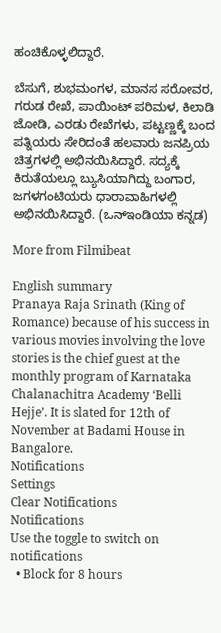ಹಂಚಿಕೊಳ್ಳಲಿದ್ದಾರೆ.

ಬೆಸುಗೆ, ಶುಭಮಂಗಳ, ಮಾನಸ ಸರೋವರ, ಗರುಡ ರೇಖೆ, ಪಾಯಿಂಟ್ ಪರಿಮಳ, ಕಿಲಾಡಿ ಜೋಡಿ, ಎರಡು ರೇಖೆಗಳು, ಪಟ್ಟಣ್ಣಕ್ಕೆ ಬಂದ ಪತ್ನಿಯರು ಸೇರಿದಂತೆ ಹಲವಾರು ಜನಪ್ರಿಯ ಚಿತ್ರಗಳಲ್ಲಿ ಅಭಿನಯಿಸಿದ್ದಾರೆ. ಸದ್ಯಕ್ಕೆ ಕಿರುತೆಯಲ್ಲೂ ಬ್ಯುಸಿಯಾಗಿದ್ದು ಬಂಗಾರ, ಜಗಳಗಂಟಿಯರು ಧಾರಾವಾಹಿಗಳಲ್ಲಿ ಅಭಿನಯಿಸಿದ್ದಾರೆ. (ಒನ್‌ಇಂಡಿಯಾ ಕನ್ನಡ)

More from Filmibeat

English summary
Pranaya Raja Srinath (King of Romance) because of his success in various movies involving the love stories is the chief guest at the monthly program of Karnataka Chalanachitra Academy ‘Belli Hejje’. It is slated for 12th of November at Badami House in Bangalore.
Notifications
Settings
Clear Notifications
Notifications
Use the toggle to switch on notifications
  • Block for 8 hours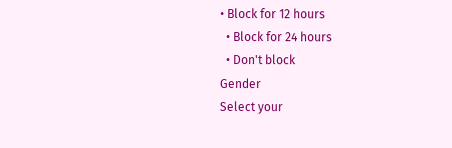• Block for 12 hours
  • Block for 24 hours
  • Don't block
Gender
Select your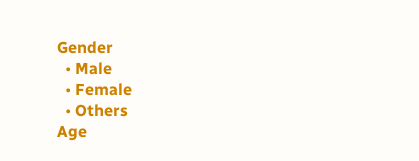Gender
  • Male
  • Female
  • Others
Age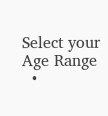Select your Age Range
  •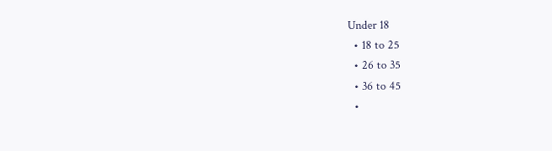Under 18
  • 18 to 25
  • 26 to 35
  • 36 to 45
  •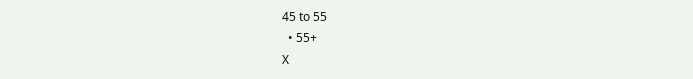45 to 55
  • 55+
X